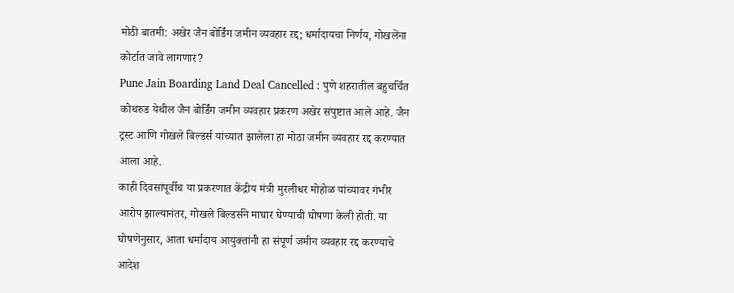मोठी बातमी: अखेर जैन बोर्डिंग जमीन व्यवहार रद्द; धर्मादायचा निर्णय, गोखलेंना कोर्टात जावे लागणार?
Pune Jain Boarding Land Deal Cancelled : पुणे शहरातील बहुचर्चित कोथरुड येथील जैन बोर्डिंग जमीन व्यवहार प्रकरण अखेर संपुष्टात आले आहे. जैन ट्रस्ट आणि गोखले बिल्डर्स यांच्यात झालेला हा मोठा जमीन व्यवहार रद्द करण्यात आला आहे.
काही दिवसांपूर्वीच या प्रकरणात केंद्रीय मंत्री मुरलीधर मोहोळ यांच्यावर गंभीर आरोप झाल्यानंतर, गोखले बिल्डर्सने माघार घेण्याची घोषणा केली होती. या घोषणेनुसार, आता धर्मादाय आयुक्तांनी हा संपूर्ण जमीन व्यवहार रद्द करण्याचे आदेश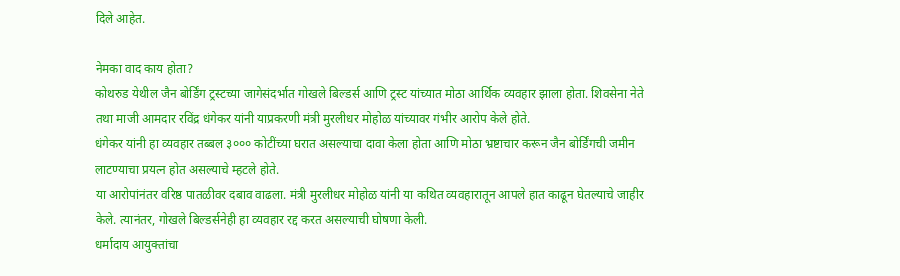दिले आहेत.

नेमका वाद काय होता?
कोथरुड येथील जैन बोर्डिंग ट्रस्टच्या जागेसंदर्भात गोखले बिल्डर्स आणि ट्रस्ट यांच्यात मोठा आर्थिक व्यवहार झाला होता. शिवसेना नेते तथा माजी आमदार रविंद्र धंगेकर यांनी याप्रकरणी मंत्री मुरलीधर मोहोळ यांच्यावर गंभीर आरोप केले होते.
धंगेकर यांनी हा व्यवहार तब्बल ३००० कोटींच्या घरात असल्याचा दावा केला होता आणि मोठा भ्रष्टाचार करून जैन बोर्डिंगची जमीन लाटण्याचा प्रयत्न होत असल्याचे म्हटले होते.
या आरोपांनंतर वरिष्ठ पातळीवर दबाव वाढला. मंत्री मुरलीधर मोहोळ यांनी या कथित व्यवहारातून आपले हात काढून घेतल्याचे जाहीर केले. त्यानंतर, गोखले बिल्डर्सनेही हा व्यवहार रद्द करत असल्याची घोषणा केली.
धर्मादाय आयुक्तांचा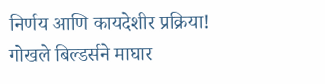निर्णय आणि कायदेशीर प्रक्रिया!
गोखले बिल्डर्सने माघार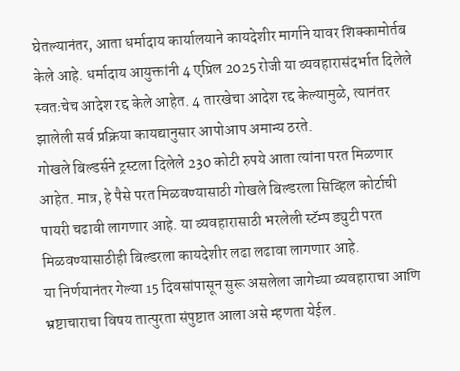घेतल्यानंतर, आता धर्मादाय कार्यालयाने कायदेशीर मार्गाने यावर शिक्कामोर्तब केले आहे. धर्मादाय आयुक्तांनी 4 एप्रिल 2025 रोजी या व्यवहारासंदर्भात दिलेले स्वतःचेच आदेश रद्द केले आहेत. 4 तारखेचा आदेश रद्द केल्यामुळे, त्यानंतर झालेली सर्व प्रक्रिया कायद्यानुसार आपोआप अमान्य ठरते.
गोखले बिल्डर्सने ट्रस्टला दिलेले 230 कोटी रुपये आता त्यांना परत मिळणार आहेत. मात्र, हे पैसे परत मिळवण्यासाठी गोखले बिल्डरला सिव्हिल कोर्टाची पायरी चढावी लागणार आहे. या व्यवहारासाठी भरलेली स्टॅम्प ड्युटी परत मिळवण्यासाठीही बिल्डरला कायदेशीर लढा लढावा लागणार आहे.
या निर्णयानंतर गेल्या 15 दिवसांपासून सुरू असलेला जागेच्या व्यवहाराचा आणि भ्रष्टाचाराचा विषय तात्पुरता संपुष्टात आला असे म्हणता येईल.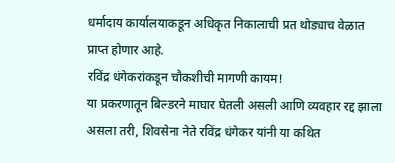धर्मादाय कार्यालयाकडून अधिकृत निकालाची प्रत थोड्याच वेळात प्राप्त होणार आहे.
रविंद्र धंगेकरांकडून चौकशीची मागणी कायम!
या प्रकरणातून बिल्डरने माघार घेतली असली आणि व्यवहार रद्द झाला असला तरी, शिवसेना नेते रविंद्र धंगेकर यांनी या कथित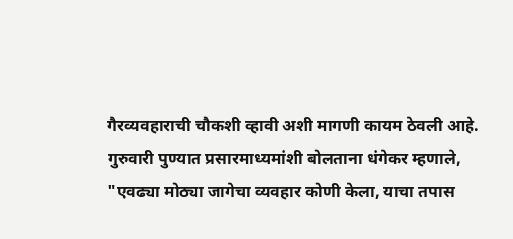गैरव्यवहाराची चौकशी व्हावी अशी मागणी कायम ठेवली आहे. गुरुवारी पुण्यात प्रसारमाध्यमांशी बोलताना धंगेकर म्हणाले, "एवढ्या मोठ्या जागेचा व्यवहार कोणी केला, याचा तपास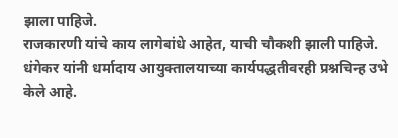झाला पाहिजे.
राजकारणी यांचे काय लागेबांधे आहेत, याची चौकशी झाली पाहिजे. धंगेकर यांनी धर्मादाय आयुक्तालयाच्या कार्यपद्धतीवरही प्रश्नचिन्ह उभे केले आहे.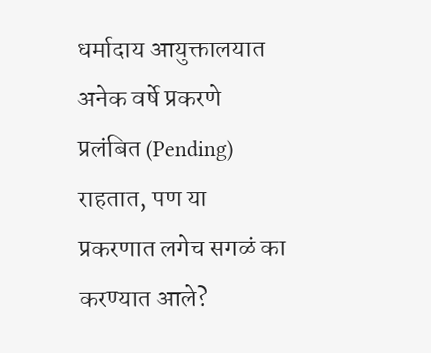धर्मादाय आयुक्तालयात अनेक वर्षे प्रकरणे प्रलंबित (Pending) राहतात, पण या प्रकरणात लगेच सगळं का करण्यात आले?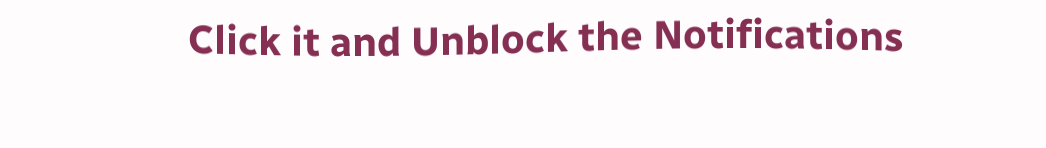Click it and Unblock the Notifications